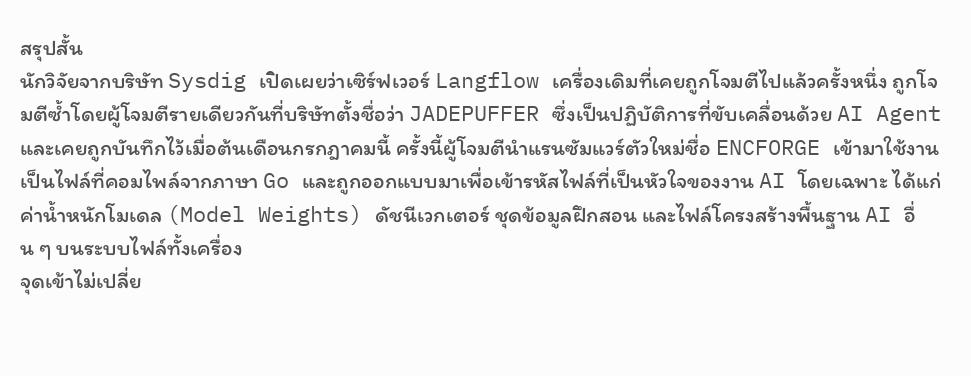สรุปสั้น
นักวิจัยจากบริษัท Sysdig เปิดเผยว่าเซิร์ฟเวอร์ Langflow เครื่องเดิมที่เคยถูกโจมตีไปแล้วครั้งหนึ่ง ถูกโจมตีซ้ำโดยผู้โจมตีรายเดียวกันที่บริษัทตั้งชื่อว่า JADEPUFFER ซึ่งเป็นปฏิบัติการที่ขับเคลื่อนด้วย AI Agent และเคยถูกบันทึกไว้เมื่อต้นเดือนกรกฎาคมนี้ ครั้งนี้ผู้โจมตีนำแรนซัมแวร์ตัวใหม่ชื่อ ENCFORGE เข้ามาใช้งาน เป็นไฟล์ที่คอมไพล์จากภาษา Go และถูกออกแบบมาเพื่อเข้ารหัสไฟล์ที่เป็นหัวใจของงาน AI โดยเฉพาะ ได้แก่ ค่าน้ำหนักโมเดล (Model Weights) ดัชนีเวกเตอร์ ชุดข้อมูลฝึกสอน และไฟล์โครงสร้างพื้นฐาน AI อื่น ๆ บนระบบไฟล์ทั้งเครื่อง
จุดเข้าไม่เปลี่ย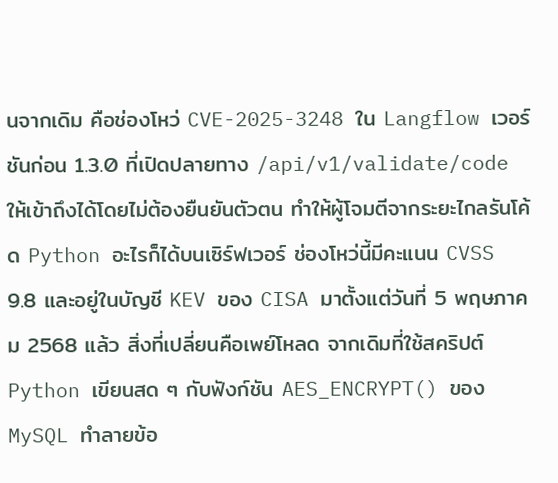นจากเดิม คือช่องโหว่ CVE-2025-3248 ใน Langflow เวอร์ชันก่อน 1.3.0 ที่เปิดปลายทาง /api/v1/validate/code ให้เข้าถึงได้โดยไม่ต้องยืนยันตัวตน ทำให้ผู้โจมตีจากระยะไกลรันโค้ด Python อะไรก็ได้บนเซิร์ฟเวอร์ ช่องโหว่นี้มีคะแนน CVSS 9.8 และอยู่ในบัญชี KEV ของ CISA มาตั้งแต่วันที่ 5 พฤษภาคม 2568 แล้ว สิ่งที่เปลี่ยนคือเพย์โหลด จากเดิมที่ใช้สคริปต์ Python เขียนสด ๆ กับฟังก์ชัน AES_ENCRYPT() ของ MySQL ทำลายข้อ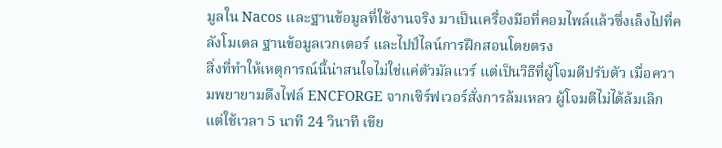มูลใน Nacos และฐานข้อมูลที่ใช้งานจริง มาเป็นเครื่องมือที่คอมไพล์แล้วซึ่งเล็งไปที่คลังโมเดล ฐานข้อมูลเวกเตอร์ และไปป์ไลน์การฝึกสอนโดยตรง
สิ่งที่ทำให้เหตุการณ์นี้น่าสนใจไม่ใช่แค่ตัวมัลแวร์ แต่เป็นวิธีที่ผู้โจมตีปรับตัว เมื่อความพยายามดึงไฟล์ ENCFORGE จากเซิร์ฟเวอร์สั่งการล้มเหลว ผู้โจมตีไม่ได้ล้มเลิก แต่ใช้เวลา 5 นาที 24 วินาที เขีย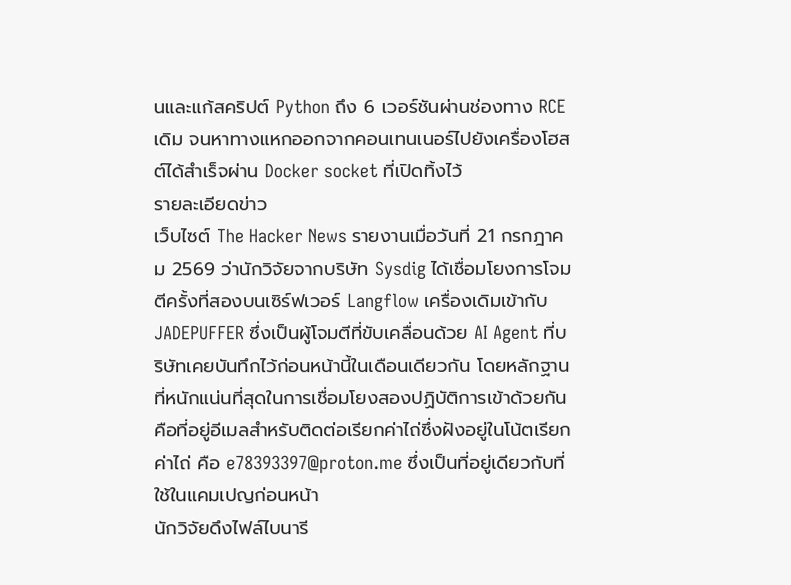นและแก้สคริปต์ Python ถึง 6 เวอร์ชันผ่านช่องทาง RCE เดิม จนหาทางแหกออกจากคอนเทนเนอร์ไปยังเครื่องโฮสต์ได้สำเร็จผ่าน Docker socket ที่เปิดทิ้งไว้
รายละเอียดข่าว
เว็บไซต์ The Hacker News รายงานเมื่อวันที่ 21 กรกฎาคม 2569 ว่านักวิจัยจากบริษัท Sysdig ได้เชื่อมโยงการโจมตีครั้งที่สองบนเซิร์ฟเวอร์ Langflow เครื่องเดิมเข้ากับ JADEPUFFER ซึ่งเป็นผู้โจมตีที่ขับเคลื่อนด้วย AI Agent ที่บริษัทเคยบันทึกไว้ก่อนหน้านี้ในเดือนเดียวกัน โดยหลักฐานที่หนักแน่นที่สุดในการเชื่อมโยงสองปฏิบัติการเข้าด้วยกันคือที่อยู่อีเมลสำหรับติดต่อเรียกค่าไถ่ซึ่งฝังอยู่ในโน้ตเรียกค่าไถ่ คือ e78393397@proton.me ซึ่งเป็นที่อยู่เดียวกับที่ใช้ในแคมเปญก่อนหน้า
นักวิจัยดึงไฟล์ไบนารี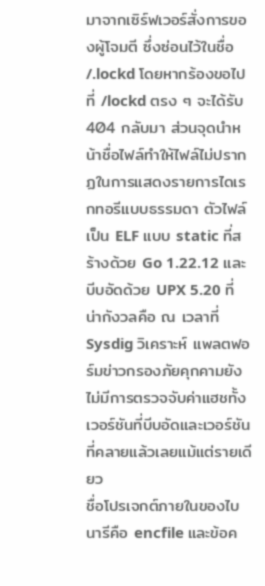มาจากเซิร์ฟเวอร์สั่งการของผู้โจมตี ซึ่งซ่อนไว้ในชื่อ /.lockd โดยหากร้องขอไปที่ /lockd ตรง ๆ จะได้รับ 404 กลับมา ส่วนจุดนำหน้าชื่อไฟล์ทำให้ไฟล์ไม่ปรากฏในการแสดงรายการไดเรกทอรีแบบธรรมดา ตัวไฟล์เป็น ELF แบบ static ที่สร้างด้วย Go 1.22.12 และบีบอัดด้วย UPX 5.20 ที่น่ากังวลคือ ณ เวลาที่ Sysdig วิเคราะห์ แพลตฟอร์มข่าวกรองภัยคุกคามยังไม่มีการตรวจจับค่าแฮชทั้งเวอร์ชันที่บีบอัดและเวอร์ชันที่คลายแล้วเลยแม้แต่รายเดียว
ชื่อโปรเจกต์ภายในของไบนารีคือ encfile และข้อค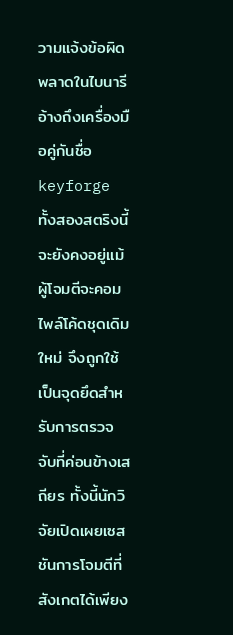วามแจ้งข้อผิดพลาดในไบนารีอ้างถึงเครื่องมือคู่กันชื่อ keyforge ทั้งสองสตริงนี้จะยังคงอยู่แม้ผู้โจมตีจะคอมไพล์โค้ดชุดเดิมใหม่ จึงถูกใช้เป็นจุดยึดสำหรับการตรวจจับที่ค่อนข้างเสถียร ทั้งนี้นักวิจัยเปิดเผยเซสชันการโจมตีที่สังเกตได้เพียง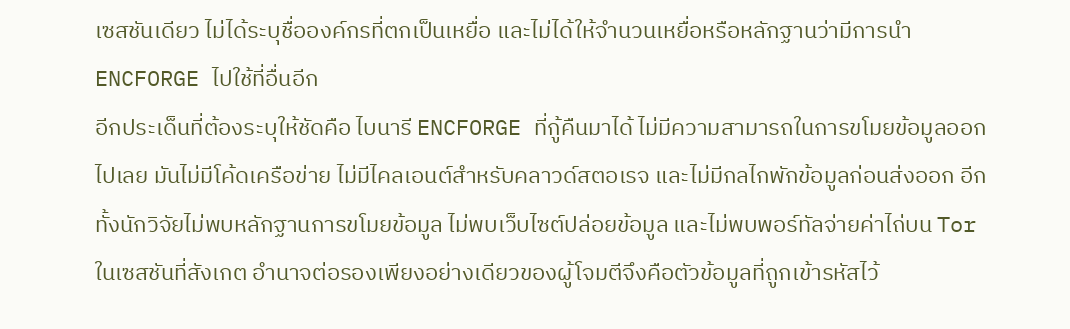เซสชันเดียว ไม่ได้ระบุชื่อองค์กรที่ตกเป็นเหยื่อ และไม่ได้ให้จำนวนเหยื่อหรือหลักฐานว่ามีการนำ ENCFORGE ไปใช้ที่อื่นอีก
อีกประเด็นที่ต้องระบุให้ชัดคือ ไบนารี ENCFORGE ที่กู้คืนมาได้ ไม่มีความสามารถในการขโมยข้อมูลออกไปเลย มันไม่มีโค้ดเครือข่าย ไม่มีไคลเอนต์สำหรับคลาวด์สตอเรจ และไม่มีกลไกพักข้อมูลก่อนส่งออก อีกทั้งนักวิจัยไม่พบหลักฐานการขโมยข้อมูล ไม่พบเว็บไซต์ปล่อยข้อมูล และไม่พบพอร์ทัลจ่ายค่าไถ่บน Tor ในเซสชันที่สังเกต อำนาจต่อรองเพียงอย่างเดียวของผู้โจมตีจึงคือตัวข้อมูลที่ถูกเข้ารหัสไว้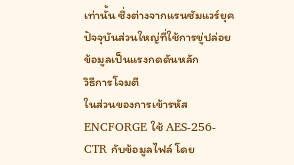เท่านั้น ซึ่งต่างจากแรนซัมแวร์ยุคปัจจุบันส่วนใหญ่ที่ใช้การขู่ปล่อยข้อมูลเป็นแรงกดดันหลัก
วิธีการโจมตี
ในส่วนของการเข้ารหัส ENCFORGE ใช้ AES-256-CTR กับข้อมูลไฟล์ โดย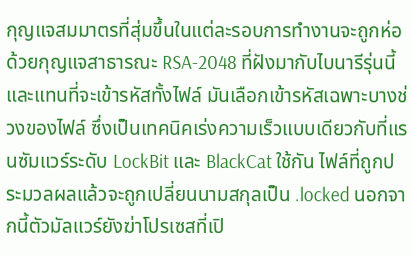กุญแจสมมาตรที่สุ่มขึ้นในแต่ละรอบการทำงานจะถูกห่อด้วยกุญแจสาธารณะ RSA-2048 ที่ฝังมากับไบนารีรุ่นนี้ และแทนที่จะเข้ารหัสทั้งไฟล์ มันเลือกเข้ารหัสเฉพาะบางช่วงของไฟล์ ซึ่งเป็นเทคนิคเร่งความเร็วแบบเดียวกับที่แรนซัมแวร์ระดับ LockBit และ BlackCat ใช้กัน ไฟล์ที่ถูกประมวลผลแล้วจะถูกเปลี่ยนนามสกุลเป็น .locked นอกจากนี้ตัวมัลแวร์ยังฆ่าโปรเซสที่เปิ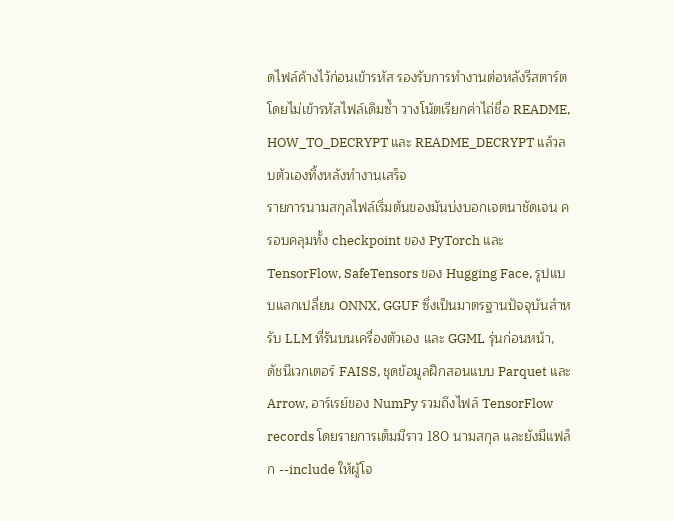ดไฟล์ค้างไว้ก่อนเข้ารหัส รองรับการทำงานต่อหลังรีสตาร์ตโดยไม่เข้ารหัสไฟล์เดิมซ้ำ วางโน้ตเรียกค่าไถ่ชื่อ README, HOW_TO_DECRYPT และ README_DECRYPT แล้วลบตัวเองทิ้งหลังทำงานเสร็จ
รายการนามสกุลไฟล์เริ่มต้นของมันบ่งบอกเจตนาชัดเจน ครอบคลุมทั้ง checkpoint ของ PyTorch และ TensorFlow, SafeTensors ของ Hugging Face, รูปแบบแลกเปลี่ยน ONNX, GGUF ซึ่งเป็นมาตรฐานปัจจุบันสำหรับ LLM ที่รันบนเครื่องตัวเอง และ GGML รุ่นก่อนหน้า, ดัชนีเวกเตอร์ FAISS, ชุดข้อมูลฝึกสอนแบบ Parquet และ Arrow, อาร์เรย์ของ NumPy รวมถึงไฟล์ TensorFlow records โดยรายการเต็มมีราว 180 นามสกุล และยังมีแฟล็ก --include ให้ผู้โจ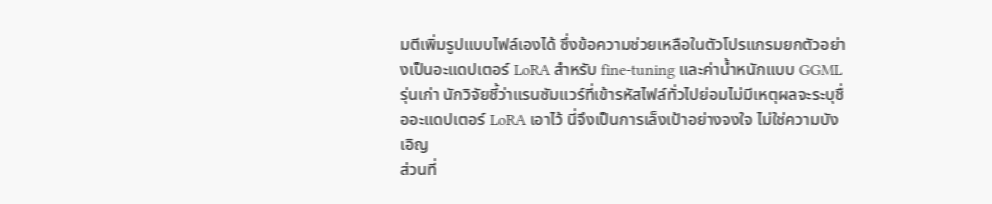มตีเพิ่มรูปแบบไฟล์เองได้ ซึ่งข้อความช่วยเหลือในตัวโปรแกรมยกตัวอย่างเป็นอะแดปเตอร์ LoRA สำหรับ fine-tuning และค่าน้ำหนักแบบ GGML รุ่นเก่า นักวิจัยชี้ว่าแรนซัมแวร์ที่เข้ารหัสไฟล์ทั่วไปย่อมไม่มีเหตุผลจะระบุชื่ออะแดปเตอร์ LoRA เอาไว้ นี่จึงเป็นการเล็งเป้าอย่างจงใจ ไม่ใช่ความบังเอิญ
ส่วนที่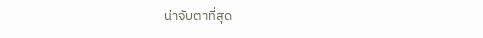น่าจับตาที่สุด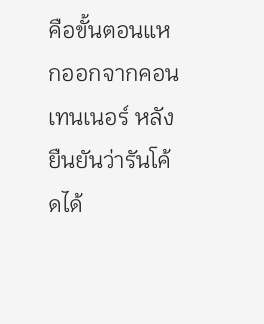คือขั้นตอนแหกออกจากคอนเทนเนอร์ หลังยืนยันว่ารันโค้ดได้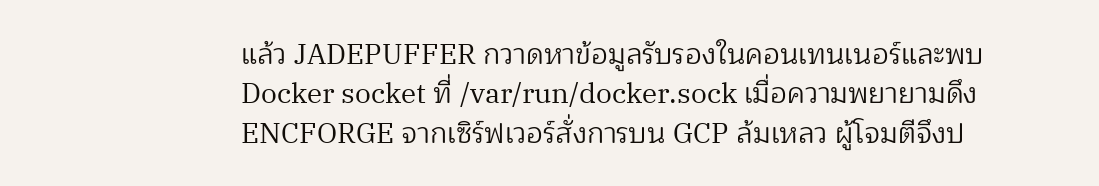แล้ว JADEPUFFER กวาดหาข้อมูลรับรองในคอนเทนเนอร์และพบ Docker socket ที่ /var/run/docker.sock เมื่อความพยายามดึง ENCFORGE จากเซิร์ฟเวอร์สั่งการบน GCP ล้มเหลว ผู้โจมตีจึงป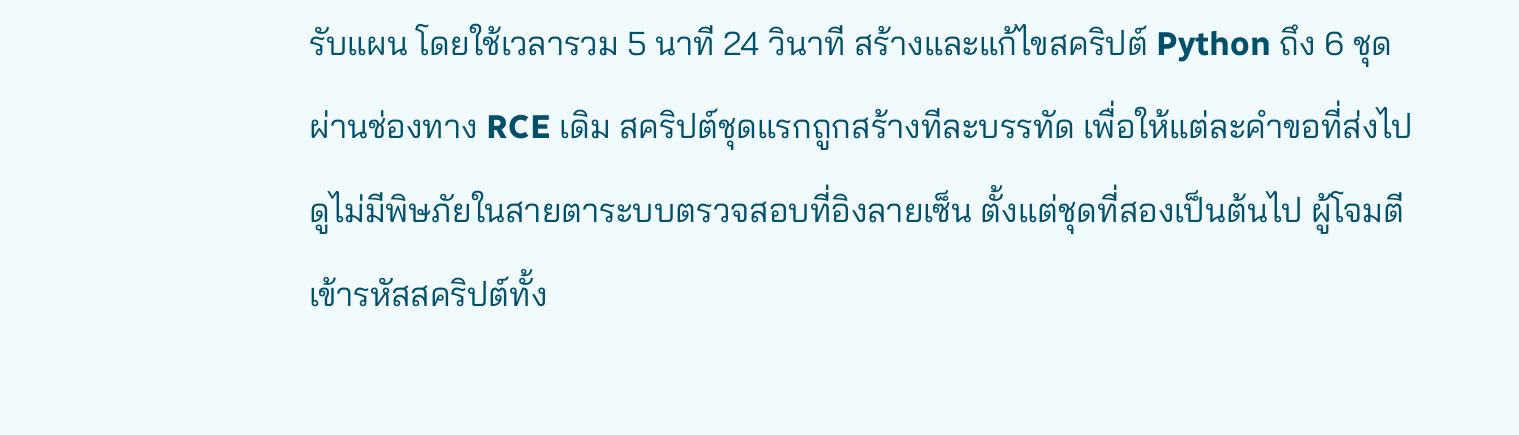รับแผน โดยใช้เวลารวม 5 นาที 24 วินาที สร้างและแก้ไขสคริปต์ Python ถึง 6 ชุดผ่านช่องทาง RCE เดิม สคริปต์ชุดแรกถูกสร้างทีละบรรทัด เพื่อให้แต่ละคำขอที่ส่งไปดูไม่มีพิษภัยในสายตาระบบตรวจสอบที่อิงลายเซ็น ตั้งแต่ชุดที่สองเป็นต้นไป ผู้โจมตีเข้ารหัสสคริปต์ทั้ง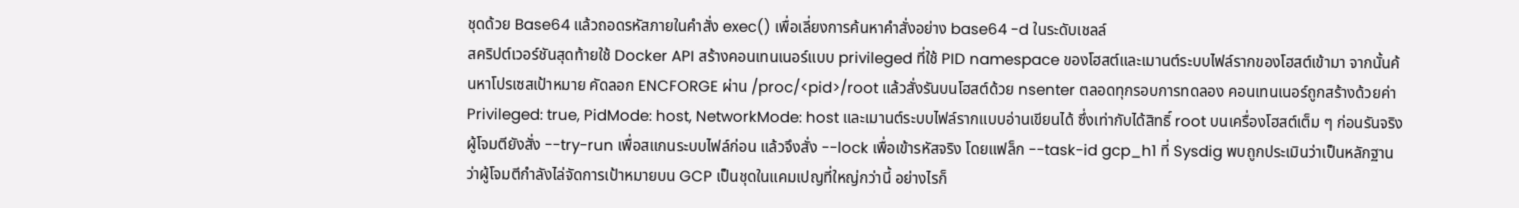ชุดด้วย Base64 แล้วถอดรหัสภายในคำสั่ง exec() เพื่อเลี่ยงการค้นหาคำสั่งอย่าง base64 -d ในระดับเชลล์
สคริปต์เวอร์ชันสุดท้ายใช้ Docker API สร้างคอนเทนเนอร์แบบ privileged ที่ใช้ PID namespace ของโฮสต์และเมานต์ระบบไฟล์รากของโฮสต์เข้ามา จากนั้นค้นหาโปรเซสเป้าหมาย คัดลอก ENCFORGE ผ่าน /proc/<pid>/root แล้วสั่งรันบนโฮสต์ด้วย nsenter ตลอดทุกรอบการทดลอง คอนเทนเนอร์ถูกสร้างด้วยค่า Privileged: true, PidMode: host, NetworkMode: host และเมานต์ระบบไฟล์รากแบบอ่านเขียนได้ ซึ่งเท่ากับได้สิทธิ์ root บนเครื่องโฮสต์เต็ม ๆ ก่อนรันจริงผู้โจมตียังสั่ง --try-run เพื่อสแกนระบบไฟล์ก่อน แล้วจึงสั่ง --lock เพื่อเข้ารหัสจริง โดยแฟล็ก --task-id gcp_h1 ที่ Sysdig พบถูกประเมินว่าเป็นหลักฐานว่าผู้โจมตีกำลังไล่จัดการเป้าหมายบน GCP เป็นชุดในแคมเปญที่ใหญ่กว่านี้ อย่างไรก็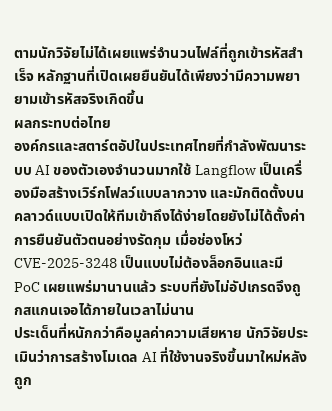ตามนักวิจัยไม่ได้เผยแพร่จำนวนไฟล์ที่ถูกเข้ารหัสสำเร็จ หลักฐานที่เปิดเผยยืนยันได้เพียงว่ามีความพยายามเข้ารหัสจริงเกิดขึ้น
ผลกระทบต่อไทย
องค์กรและสตาร์ตอัปในประเทศไทยที่กำลังพัฒนาระบบ AI ของตัวเองจำนวนมากใช้ Langflow เป็นเครื่องมือสร้างเวิร์กโฟลว์แบบลากวาง และมักติดตั้งบนคลาวด์แบบเปิดให้ทีมเข้าถึงได้ง่ายโดยยังไม่ได้ตั้งค่าการยืนยันตัวตนอย่างรัดกุม เมื่อช่องโหว่ CVE-2025-3248 เป็นแบบไม่ต้องล็อกอินและมี PoC เผยแพร่มานานแล้ว ระบบที่ยังไม่อัปเกรดจึงถูกสแกนเจอได้ภายในเวลาไม่นาน
ประเด็นที่หนักกว่าคือมูลค่าความเสียหาย นักวิจัยประเมินว่าการสร้างโมเดล AI ที่ใช้งานจริงขึ้นมาใหม่หลังถูก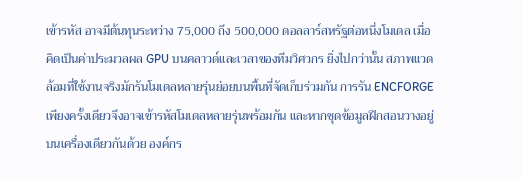เข้ารหัส อาจมีต้นทุนระหว่าง 75,000 ถึง 500,000 ดอลลาร์สหรัฐต่อหนึ่งโมเดล เมื่อคิดเป็นค่าประมวลผล GPU บนคลาวด์และเวลาของทีมวิศวกร ยิ่งไปกว่านั้น สภาพแวดล้อมที่ใช้งานจริงมักรันโมเดลหลายรุ่นย่อยบนพื้นที่จัดเก็บร่วมกัน การรัน ENCFORGE เพียงครั้งเดียวจึงอาจเข้ารหัสโมเดลหลายรุ่นพร้อมกัน และหากชุดข้อมูลฝึกสอนวางอยู่บนเครื่องเดียวกันด้วย องค์กร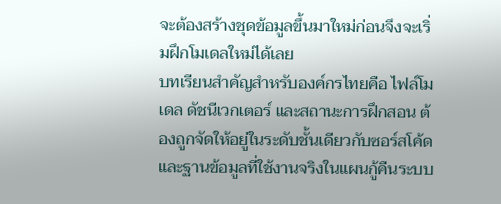จะต้องสร้างชุดข้อมูลขึ้นมาใหม่ก่อนจึงจะเริ่มฝึกโมเดลใหม่ได้เลย
บทเรียนสำคัญสำหรับองค์กรไทยคือ ไฟล์โมเดล ดัชนีเวกเตอร์ และสถานะการฝึกสอน ต้องถูกจัดให้อยู่ในระดับชั้นเดียวกับซอร์สโค้ดและฐานข้อมูลที่ใช้งานจริงในแผนกู้คืนระบบ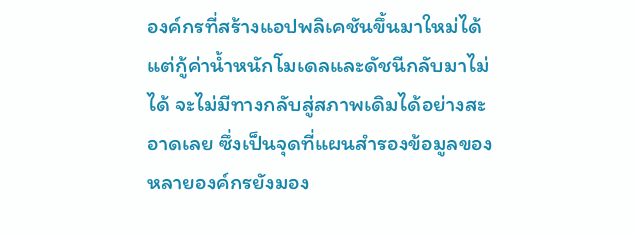องค์กรที่สร้างแอปพลิเคชันขึ้นมาใหม่ได้แต่กู้ค่าน้ำหนักโมเดลและดัชนีกลับมาไม่ได้ จะไม่มีทางกลับสู่สภาพเดิมได้อย่างสะอาดเลย ซึ่งเป็นจุดที่แผนสำรองข้อมูลของหลายองค์กรยังมอง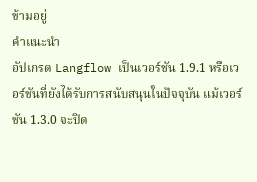ข้ามอยู่
คำแนะนำ
อัปเกรด Langflow เป็นเวอร์ชัน 1.9.1 หรือเวอร์ชันที่ยังได้รับการสนับสนุนในปัจจุบัน แม้เวอร์ชัน 1.3.0 จะปิด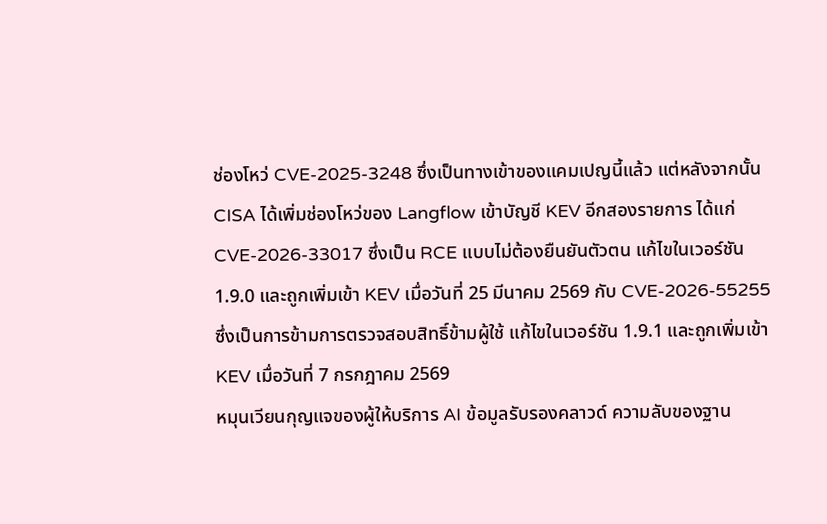ช่องโหว่ CVE-2025-3248 ซึ่งเป็นทางเข้าของแคมเปญนี้แล้ว แต่หลังจากนั้น CISA ได้เพิ่มช่องโหว่ของ Langflow เข้าบัญชี KEV อีกสองรายการ ได้แก่ CVE-2026-33017 ซึ่งเป็น RCE แบบไม่ต้องยืนยันตัวตน แก้ไขในเวอร์ชัน 1.9.0 และถูกเพิ่มเข้า KEV เมื่อวันที่ 25 มีนาคม 2569 กับ CVE-2026-55255 ซึ่งเป็นการข้ามการตรวจสอบสิทธิ์ข้ามผู้ใช้ แก้ไขในเวอร์ชัน 1.9.1 และถูกเพิ่มเข้า KEV เมื่อวันที่ 7 กรกฎาคม 2569
หมุนเวียนกุญแจของผู้ให้บริการ AI ข้อมูลรับรองคลาวด์ ความลับของฐาน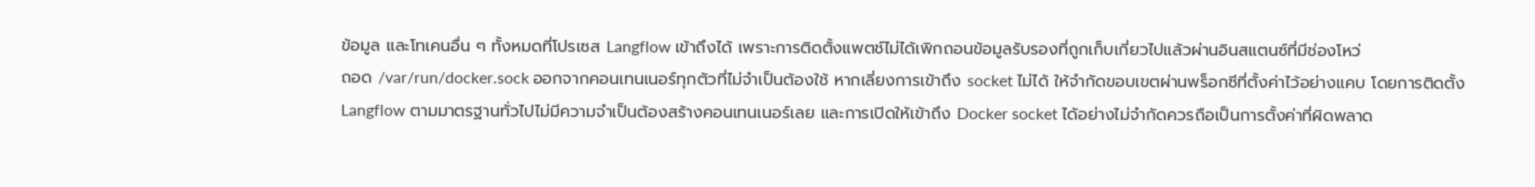ข้อมูล และโทเคนอื่น ๆ ทั้งหมดที่โปรเซส Langflow เข้าถึงได้ เพราะการติดตั้งแพตช์ไม่ได้เพิกถอนข้อมูลรับรองที่ถูกเก็บเกี่ยวไปแล้วผ่านอินสแตนซ์ที่มีช่องโหว่
ถอด /var/run/docker.sock ออกจากคอนเทนเนอร์ทุกตัวที่ไม่จำเป็นต้องใช้ หากเลี่ยงการเข้าถึง socket ไม่ได้ ให้จำกัดขอบเขตผ่านพร็อกซีที่ตั้งค่าไว้อย่างแคบ โดยการติดตั้ง Langflow ตามมาตรฐานทั่วไปไม่มีความจำเป็นต้องสร้างคอนเทนเนอร์เลย และการเปิดให้เข้าถึง Docker socket ได้อย่างไม่จำกัดควรถือเป็นการตั้งค่าที่ผิดพลาด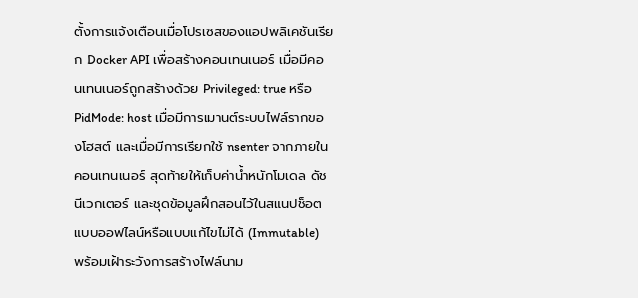ตั้งการแจ้งเตือนเมื่อโปรเซสของแอปพลิเคชันเรียก Docker API เพื่อสร้างคอนเทนเนอร์ เมื่อมีคอนเทนเนอร์ถูกสร้างด้วย Privileged: true หรือ PidMode: host เมื่อมีการเมานต์ระบบไฟล์รากของโฮสต์ และเมื่อมีการเรียกใช้ nsenter จากภายในคอนเทนเนอร์ สุดท้ายให้เก็บค่าน้ำหนักโมเดล ดัชนีเวกเตอร์ และชุดข้อมูลฝึกสอนไว้ในสแนปช็อตแบบออฟไลน์หรือแบบแก้ไขไม่ได้ (Immutable) พร้อมเฝ้าระวังการสร้างไฟล์นาม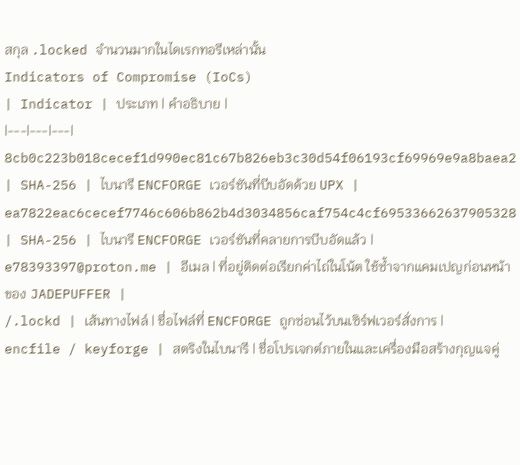สกุล .locked จำนวนมากในไดเรกทอรีเหล่านั้น
Indicators of Compromise (IoCs)
| Indicator | ประเภท | คำอธิบาย |
|---|---|---|
8cb0c223b018cecef1d990ec81c67b826eb3c30d54f06193cf69969e9a8baea2 | SHA-256 | ไบนารี ENCFORGE เวอร์ชันที่บีบอัดด้วย UPX |
ea7822eac6cecef7746c606b862b4d3034856caf754c4cf69533662637905328 | SHA-256 | ไบนารี ENCFORGE เวอร์ชันที่คลายการบีบอัดแล้ว |
e78393397@proton.me | อีเมล | ที่อยู่ติดต่อเรียกค่าไถ่ในโน้ต ใช้ซ้ำจากแคมเปญก่อนหน้าของ JADEPUFFER |
/.lockd | เส้นทางไฟล์ | ชื่อไฟล์ที่ ENCFORGE ถูกซ่อนไว้บนเซิร์ฟเวอร์สั่งการ |
encfile / keyforge | สตริงในไบนารี | ชื่อโปรเจกต์ภายในและเครื่องมือสร้างกุญแจคู่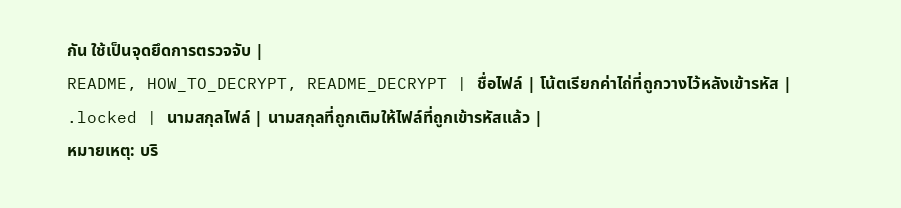กัน ใช้เป็นจุดยึดการตรวจจับ |
README, HOW_TO_DECRYPT, README_DECRYPT | ชื่อไฟล์ | โน้ตเรียกค่าไถ่ที่ถูกวางไว้หลังเข้ารหัส |
.locked | นามสกุลไฟล์ | นามสกุลที่ถูกเติมให้ไฟล์ที่ถูกเข้ารหัสแล้ว |
หมายเหตุ: บริ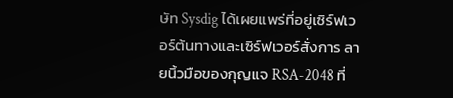ษัท Sysdig ได้เผยแพร่ที่อยู่เซิร์ฟเวอร์ต้นทางและเซิร์ฟเวอร์สั่งการ ลายนิ้วมือของกุญแจ RSA-2048 ที่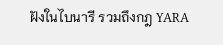ฝังในไบนารี รวมถึงกฎ YARA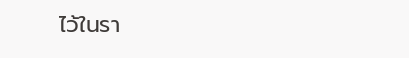ไว้ในรา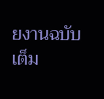ยงานฉบับเต็ม